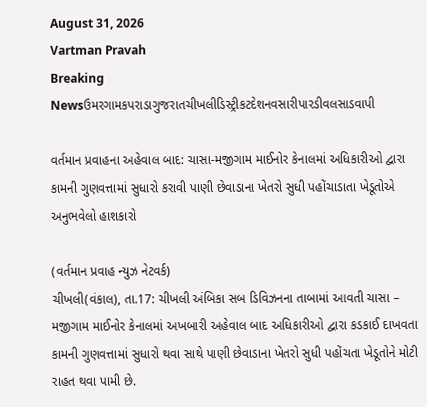August 31, 2026
Vartman Pravah
Breaking Newsઉમરગામકપરાડાગુજરાતચીખલીડિસ્ટ્રીકટદેશનવસારીપારડીવલસાડવાપી

વર્તમાન પ્રવાહના અહેવાલ બાદ: ચાસા-મજીગામ માઈનોર કેનાલમાં અધિકારીઓ દ્વારા કામની ગુણવત્તામાં સુધારો કરાવી પાણી છેવાડાના ખેતરો સુધી પહોંચાડાતા ખેડૂતોએ અનુભવેલો હાશકારો

(વર્તમાન પ્રવાહ ન્‍યુઝ નેટવર્ક)
ચીખલી(વંકાલ), તા.17: ચીખલી અંબિકા સબ ડિવિઝનના તાબામાં આવતી ચાસા – મજીગામ માઈનોર કેનાલમાં અખબારી અહેવાલ બાદ અધિકારીઓ દ્વારા કડકાઈ દાખવતા કામની ગુણવત્તામાં સુધારો થવા સાથે પાણી છેવાડાના ખેતરો સુધી પહોંચતા ખેડૂતોને મોટી રાહત થવા પામી છે.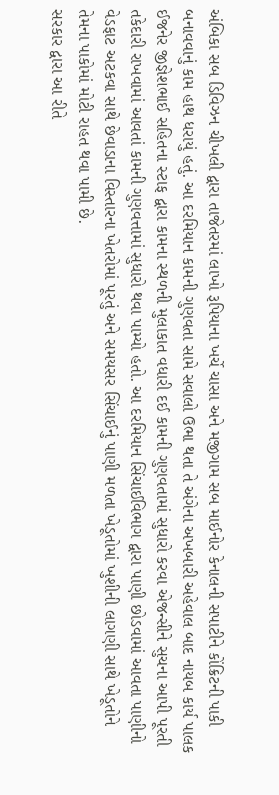અંબિકા સબ ડિવિઝન ચીખલી દ્વારા તાજેતરમાં લાખો રૂપિયાના ખર્ચે ચાસા અને મજીગામ સબ માઈનોર કેનાલની સપાટીને કોંક્રિટની પાકી બનાવવાનું કામ હાથ ધરાયું હતું. આ દરમિયાન કામની ગુણવતા સામે સવાલો ઉભા થતા તે અંગેના અખબારી અહેવાલ બાદ નાયબ કાર્ય પાલક ઈજનેર જીજ્ઞેશભાઈ સહિતના સ્‍ટાફ દ્વારા કામના સ્‍થળની મુલાકાત વધારી દઈ કામની ગુણવતામાં સુધારો કરવા એજન્‍સીને સુચના આપી પૂરતી તકેદારી રાખવામાં આવતાં કામની ગુણવત્તામાં સુધારો થવા પામ્‍યો હતો. આ દરમિયાન સિંચાઈવિભાગ દ્વારા પાણી છોડવામાં આવતા પાણીનો વેડફાટ અટકવા સાથે છેવાડાના વિસ્‍તારના ખેતરોમાં પૂરતું અને સમયસર સિંચાઈનું પાણી મળતા ખેડૂતોમાં ખુશીની લાગણી સાથે ખેડૂતોને તેમના પાકોમાં મોટી રાહત થવા પામી છે.
સરકાર દ્વારા આ રીતે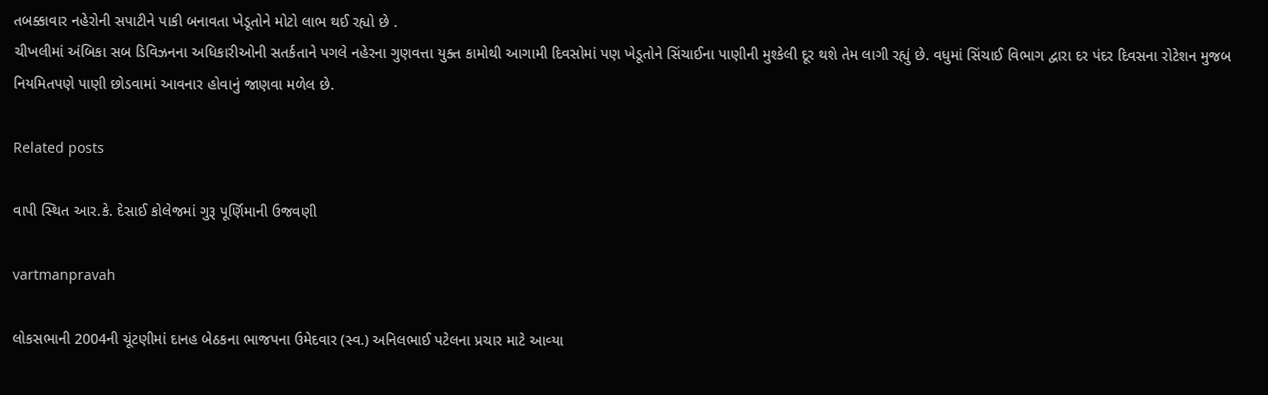તબક્કાવાર નહેરોની સપાટીને પાકી બનાવતા ખેડૂતોને મોટો લાભ થઈ રહ્યો છે .
ચીખલીમાં અંબિકા સબ ડિવિઝનના અધિકારીઓની સતર્કતાને પગલે નહેરના ગુણવત્તા યુક્‍ત કામોથી આગામી દિવસોમાં પણ ખેડૂતોને સિંચાઈના પાણીની મુશ્‍કેલી દૂર થશે તેમ લાગી રહ્યું છે. વધુમાં સિંચાઈ વિભાગ દ્વારા દર પંદર દિવસના રોટેશન મુજબ નિયમિતપણે પાણી છોડવામાં આવનાર હોવાનું જાણવા મળેલ છે.

Related posts

વાપી સ્‍થિત આર.કે. દેસાઈ કોલેજમાં ગુરૂ પૂર્ણિમાની ઉજવણી

vartmanpravah

લોકસભાની 2004ની ચૂંટણીમાં દાનહ બેઠકના ભાજપના ઉમેદવાર (સ્‍વ.) અનિલભાઈ પટેલના પ્રચાર માટે આવ્‍યા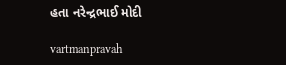હતા નરેન્‍દ્રભાઈ મોદી

vartmanpravah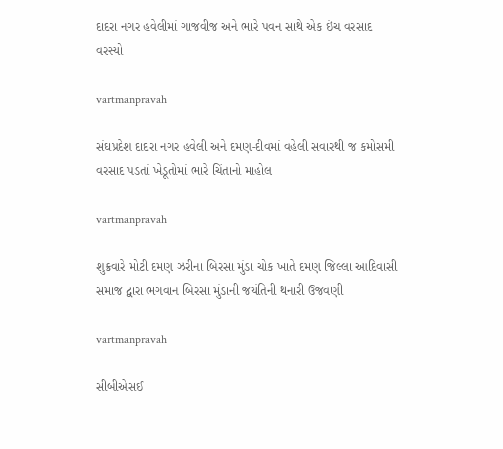દાદરા નગર હવેલીમાં ગાજવીજ અને ભારે પવન સાથે એક ઇંચ વરસાદ વરસ્‍યો

vartmanpravah

સંઘપ્રદેશ દાદરા નગર હવેલી અને દમણ-દીવમાં વહેલી સવારથી જ કમોસમી વરસાદ પડતાં ખેડૂતોમાં ભારે ચિંતાનો માહોલ

vartmanpravah

શુક્રવારે મોટી દમણ ઝરીના બિરસા મુંડા ચોક ખાતે દમણ જિલ્લા આદિવાસી સમાજ દ્વારા ભગવાન બિરસા મુંડાની જયંતિની થનારી ઉજવણી

vartmanpravah

સીબીએસઈ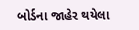બોર્ડના જાહેર થયેલા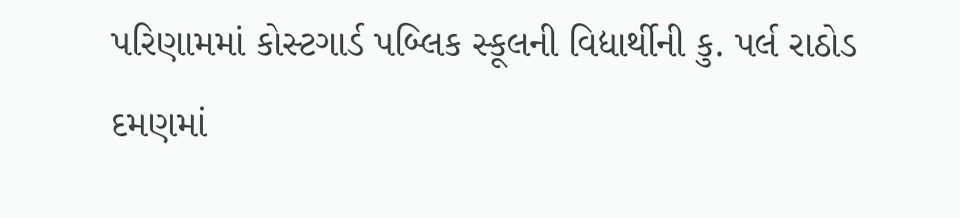પરિણામમાં કોસ્‍ટગાર્ડ પબ્‍લિક સ્‍કૂલની વિદ્યાર્થીની કુ. પર્લ રાઠોડ દમણમાં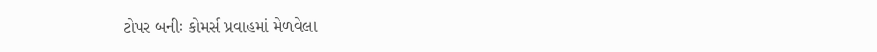ટોપર બનીઃ કોમર્સ પ્રવાહમાં મેળવેલા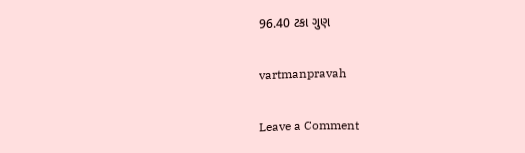96.40 ટકા ગુણ

vartmanpravah

Leave a Comment